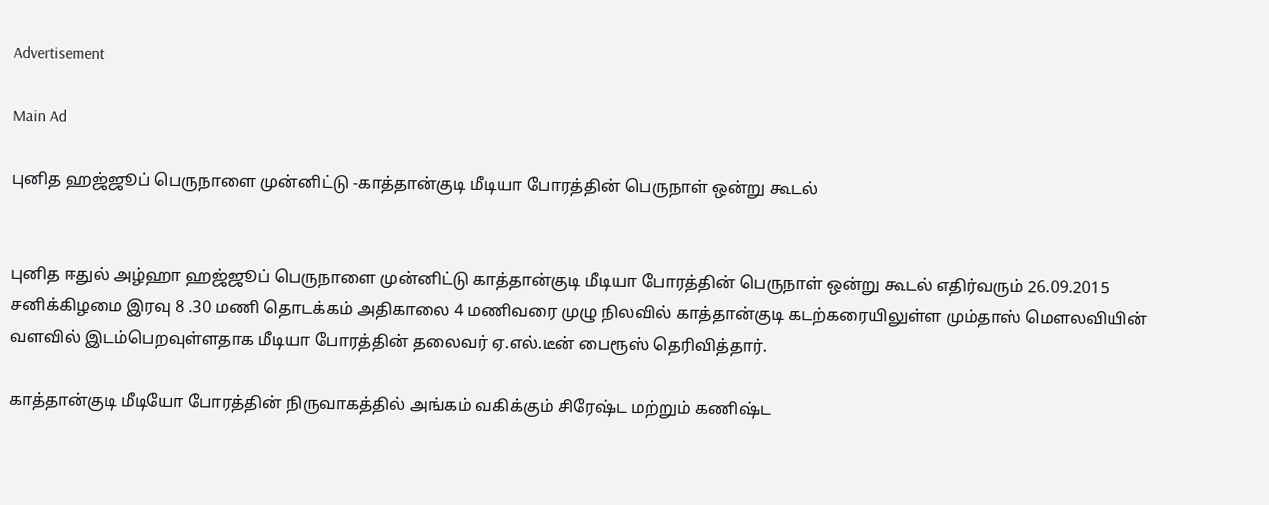Advertisement

Main Ad

புனித ஹஜ்ஜூப் பெருநாளை முன்னிட்டு -காத்தான்குடி மீடியா போரத்தின் பெருநாள் ஒன்று கூடல்


புனித ஈதுல் அழ்ஹா ஹஜ்ஜூப் பெருநாளை முன்னிட்டு காத்தான்குடி மீடியா போரத்தின் பெருநாள் ஒன்று கூடல் எதிர்வரும் 26.09.2015 சனிக்கிழமை இரவு 8 .30 மணி தொடக்கம் அதிகாலை 4 மணிவரை முழு நிலவில் காத்தான்குடி கடற்கரையிலுள்ள மும்தாஸ் மௌலவியின் வளவில் இடம்பெறவுள்ளதாக மீடியா போரத்தின் தலைவர் ஏ.எல்.டீன் பைரூஸ் தெரிவித்தார்.

காத்தான்குடி மீடியோ போரத்தின் நிருவாகத்தில் அங்கம் வகிக்கும் சிரேஷ்ட மற்றும் கணிஷ்ட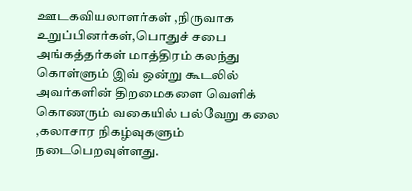ஊடகவியலாளர்கள் ,நிருவாக உறுப்பினர்கள்,பொதுச் சபை அங்கத்தர்கள் மாத்திரம் கலந்து கொள்ளும் இவ் ஒன்று கூடலில் அவர்களின் திறமைகளை வெளிக் கொணரும் வகையில் பல்வேறு கலை ,கலாசார நிகழ்வுகளும் நடைபெறவுள்ளது.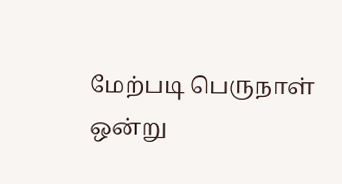மேற்படி பெருநாள் ஒன்று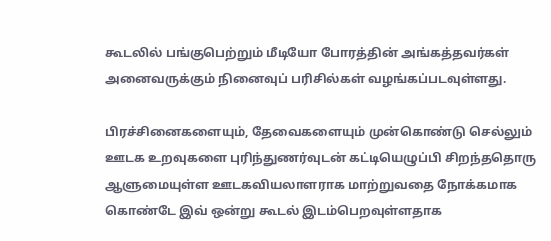கூடலில் பங்குபெற்றும் மீடியோ போரத்தின் அங்கத்தவர்கள் அனைவருக்கும் நினைவுப் பரிசில்கள் வழங்கப்படவுள்ளது.

பிரச்சினைகளையும், தேவைகளையும் முன்கொண்டு செல்லும் ஊடக உறவுகளை புரிந்துணர்வுடன் கட்டியெழுப்பி சிறந்ததொரு ஆளுமையுள்ள ஊடகவியலாளராக மாற்றுவதை நோக்கமாக  கொண்டே இவ் ஒன்று கூடல் இடம்பெறவுள்ளதாக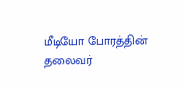மீடியோ போரத்தின் தலைவர்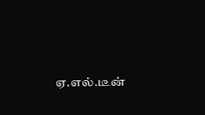ஏ.எல்.டீன்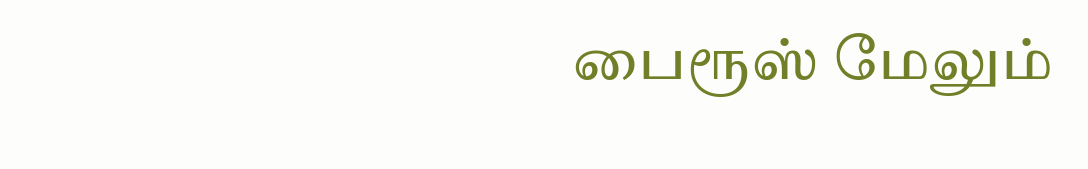பைரூஸ் மேலும்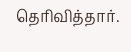தெரிவித்தார்.